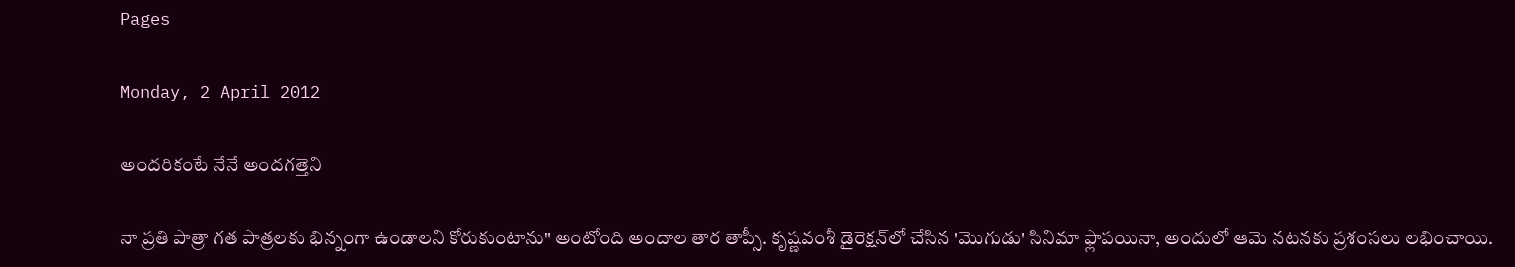Pages

Monday, 2 April 2012

అందరికంటే నేనే అందగత్తెని

నా ప్రతి పాత్రా గత పాత్రలకు భిన్నంగా ఉండాలని కోరుకుంటాను" అంటోంది అందాల తార తాప్సీ. కృష్ణవంశీ డైరెక్షన్‌లో చేసిన 'మొగుడు' సినిమా ఫ్లాపయినా, అందులో ఆమె నటనకు ప్రశంసలు లభించాయి.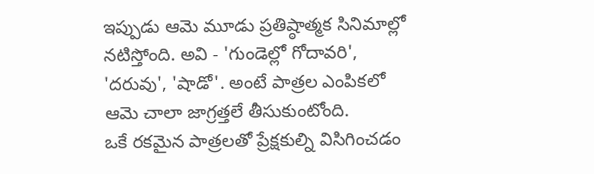ఇప్పుడు ఆమె మూడు ప్రతిష్ఠాత్మక సినిమాల్లో నటిస్తోంది. అవి - 'గుండెల్లో గోదావరి', 'దరువు', 'షాడో'. అంటే పాత్రల ఎంపికలో ఆమె చాలా జాగ్రత్తలే తీసుకుంటోంది.
ఒకే రకమైన పాత్రలతో ప్రేక్షకుల్ని విసిగించడం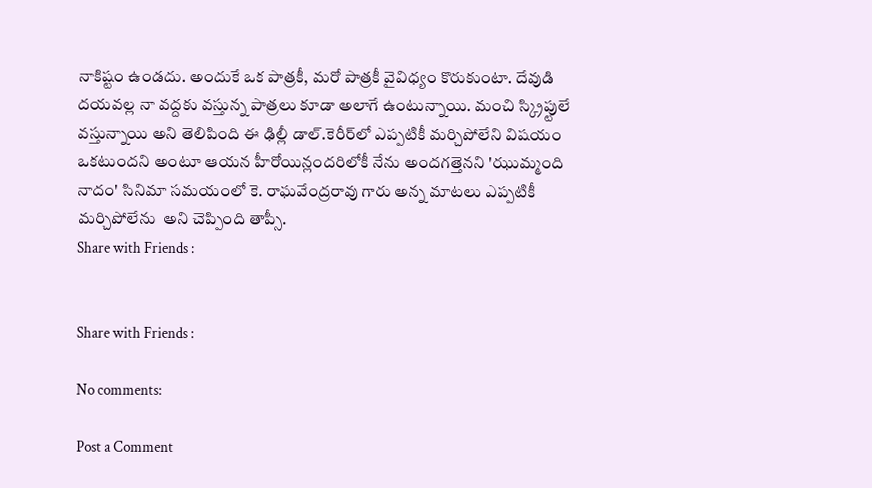నాకిష్టం ఉండదు. అందుకే ఒక పాత్రకీ, మరో పాత్రకీ వైవిధ్యం కొరుకుంటా. దేవుడి దయవల్ల నా వద్దకు వస్తున్న పాత్రలు కూడా అలాగే ఉంటున్నాయి. మంచి స్క్రిప్టులే వస్తున్నాయి అని తెలిపింది ఈ ఢిల్లీ డాల్.కెరీర్‌లో ఎప్పటికీ మర్చిపోలేని విషయం ఒకటుందని అంటూ ఆయన హీరోయిన్లందరిలోకీ నేను అందగత్తెనని 'ఝుమ్మంది నాదం' సినిమా సమయంలో కె. రాఘవేంద్రరావు గారు అన్న మాటలు ఎప్పటికీ మర్చిపోలేను  అని చెప్పింది తాప్సీ.
Share with Friends :


Share with Friends :

No comments:

Post a Comment